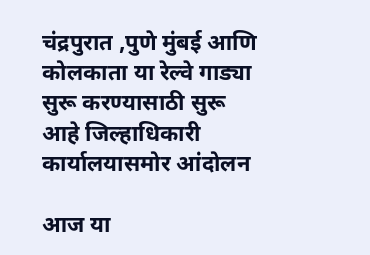चंद्रपुरात ,पुणे मुंबई आणि कोलकाता या रेल्वे गाड्या सुरू करण्यासाठी सुरू आहे जिल्हाधिकारी कार्यालयासमोर आंदोलन

आज या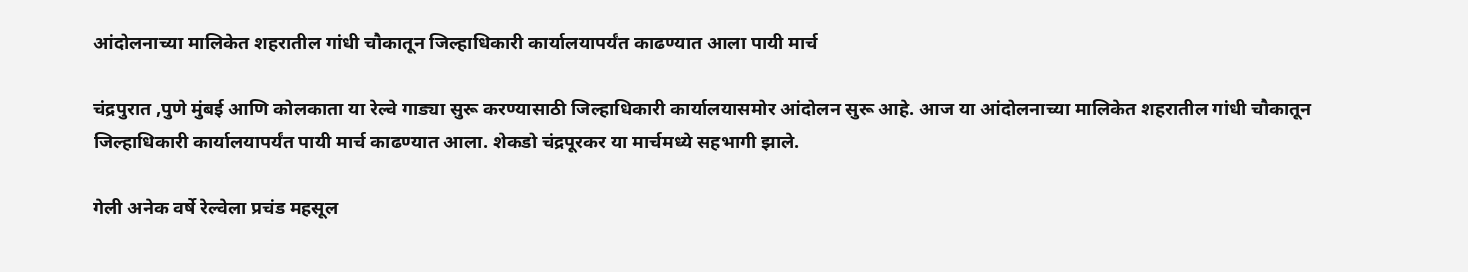आंदोलनाच्या मालिकेत शहरातील गांधी चौकातून जिल्हाधिकारी कार्यालयापर्यंत काढण्यात आला पायी मार्च

चंद्रपुरात ,पुणे मुंबई आणि कोलकाता या रेल्वे गाड्या सुरू करण्यासाठी जिल्हाधिकारी कार्यालयासमोर आंदोलन सुरू आहे. आज या आंदोलनाच्या मालिकेत शहरातील गांधी चौकातून जिल्हाधिकारी कार्यालयापर्यंत पायी मार्च काढण्यात आला. शेकडो चंद्रपूरकर या मार्चमध्ये सहभागी झाले.

गेली अनेक वर्षे रेल्वेला प्रचंड महसूल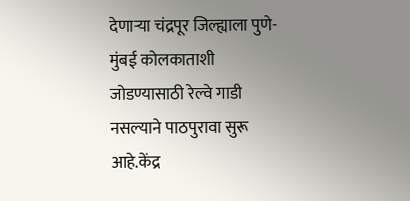देणाऱ्या चंद्रपूर जिल्ह्याला पुणे- मुंबई कोलकाताशी जोडण्यासाठी रेल्वे गाडी नसल्याने पाठपुरावा सुरू आहे.केंद्र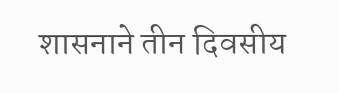शासनाने तीन दिवसीय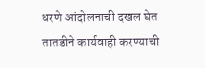धरणे आंदोलनाची दखल घेत तातडीने कार्यवाही करण्याची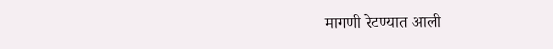मागणी रेटण्यात आली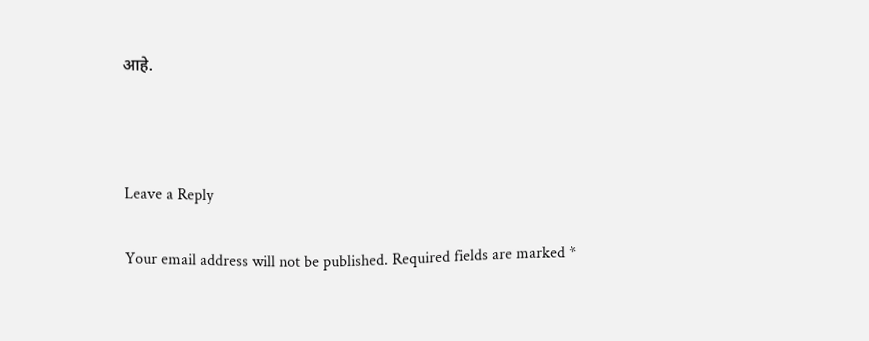आहे.



Leave a Reply

Your email address will not be published. Required fields are marked *